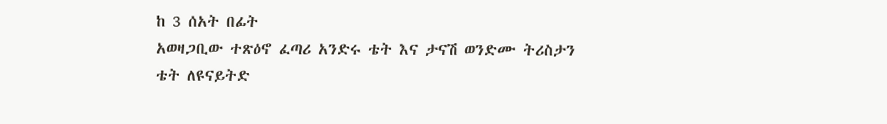ከ 3 ሰአት በፊት
አወዛጋቢው ተጽዕኖ ፈጣሪ አንድሩ ቴት እና ታናሽ ወንድሙ ትሪስታን ቴት ለዩናይትድ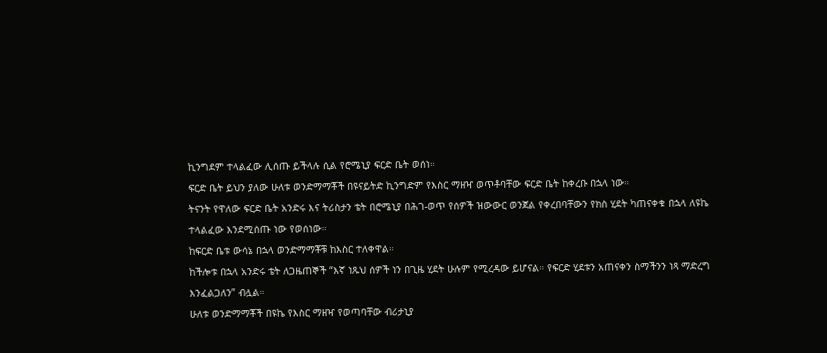ኪንግደም ተላልፈው ሊሰጡ ይችላሉ ሲል የሮሜኒያ ፍርድ ቤት ወሰነ።
ፍርድ ቤት ይህን ያለው ሁለቱ ወንድማማቾች በዩናይትድ ኪንግድም የእስር ማዘዣ ወጥቶባቸው ፍርድ ቤት ከቀረቡ በኋላ ነው።
ትናንት የዋለው ፍርድ ቤት አንድሩ እና ትሪስታን ቴት በሮሜኒያ በሕገ-ወጥ የሰዎች ዝውውር ወንጀል የቀረበባቸውን የክስ ሂደት ካጠናቀቁ በኋላ ለዩኬ ተላልፈው እንደሚሰጡ ነው የወሰነው።
ከፍርድ ቤቱ ውሳኔ በኋላ ወንድማማቾቹ ከእስር ተለቀዋል።
ከችሎቱ በኋላ አንድሩ ቴት ለጋዜጠኞች “እኛ ነጹህ ሰዎች ነን በጊዜ ሂደት ሁሉም የሚረዳው ይሆናል። የፍርድ ሂደቱን አጠናቀን ስማችንን ነጻ ማድረግ እንፈልጋለን” ብሏል።
ሁለቱ ወንድማማቾች በዩኬ የእስር ማዘዣ የወጣባቸው ብሪታኒያ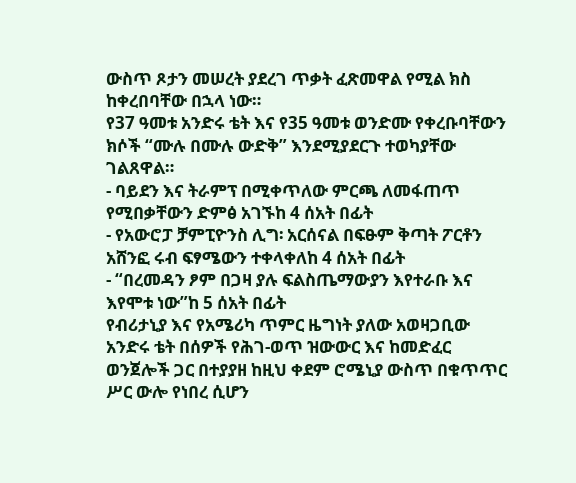ውስጥ ጾታን መሠረት ያደረገ ጥቃት ፈጽመዋል የሚል ክስ ከቀረበባቸው በኋላ ነው።
የ37 ዓመቱ አንድሩ ቴት እና የ35 ዓመቱ ወንድሙ የቀረቡባቸውን ክሶች “ሙሉ በሙሉ ውድቅ” እንደሚያደርጉ ተወካያቸው ገልጸዋል።
- ባይደን እና ትራምፕ በሚቀጥለው ምርጫ ለመፋጠጥ የሚበቃቸውን ድምፅ አገኙከ 4 ሰአት በፊት
- የአውሮፓ ቻምፒዮንስ ሊግ፡ አርሰናል በፍፁም ቅጣት ፖርቶን አሸንፎ ሩብ ፍፃሜውን ተቀላቀለከ 4 ሰአት በፊት
- “በረመዳን ፆም በጋዛ ያሉ ፍልስጤማውያን እየተራቡ እና እየሞቱ ነው”ከ 5 ሰአት በፊት
የብሪታኒያ እና የአሜሪካ ጥምር ዜግነት ያለው አወዛጋቢው አንድሩ ቴት በሰዎች የሕገ-ወጥ ዝውውር እና ከመድፈር ወንጀሎች ጋር በተያያዘ ከዚህ ቀደም ሮሜኒያ ውስጥ በቁጥጥር ሥር ውሎ የነበረ ሲሆን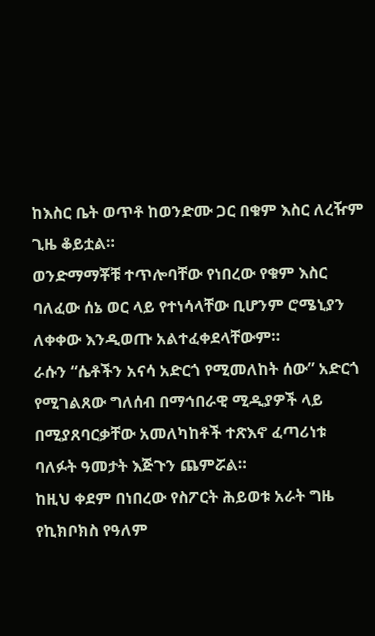ከእስር ቤት ወጥቶ ከወንድሙ ጋር በቁም እስር ለረዥም ጊዜ ቆይቷል።
ወንድማማቾቹ ተጥሎባቸው የነበረው የቁም እስር ባለፈው ሰኔ ወር ላይ የተነሳላቸው ቢሆንም ሮሜኒያን ለቀቀው እንዲወጡ አልተፈቀደላቸውም።
ራሱን “ሴቶችን አናሳ አድርጎ የሚመለከት ሰው” አድርጎ የሚገልጸው ግለሰብ በማኅበራዊ ሚዲያዎች ላይ በሚያጸባርቃቸው አመለካከቶች ተጽእኖ ፈጣሪነቱ ባለፉት ዓመታት እጅጉን ጨምሯል።
ከዚህ ቀደም በነበረው የስፖርት ሕይወቱ አራት ግዜ የኪክቦክስ የዓለም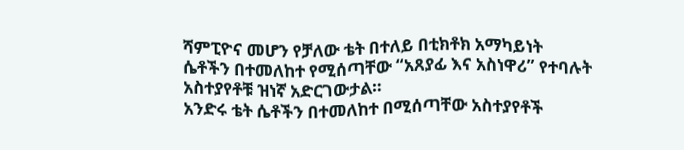ሻምፒዮና መሆን የቻለው ቴት በተለይ በቲክቶክ አማካይነት ሴቶችን በተመለከተ የሚሰጣቸው “አጸያፊ እና አስነዋሪ” የተባሉት አስተያየቶቹ ዝነኛ አድርገውታል።
አንድሩ ቴት ሴቶችን በተመለከተ በሚሰጣቸው አስተያየቶች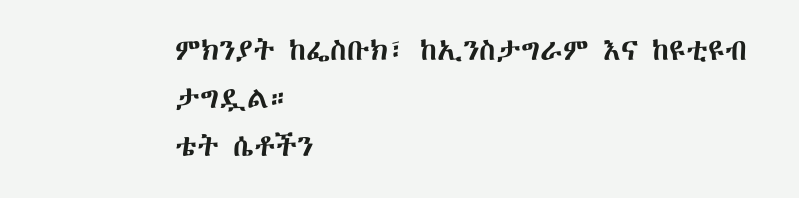ምክንያት ከፌስቡክ፣ ከኢንስታግራም እና ከዩቲዩብ ታግዷል።
ቴት ሴቶችን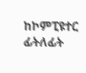ከኮምፒዩተር ፊትለፊት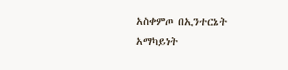አስቀምጦ በኢንተርኔት አማካይነት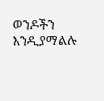ወንዶችን እንዲያማልሉ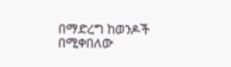በማድረግ ከወንዶች በሚቀበለው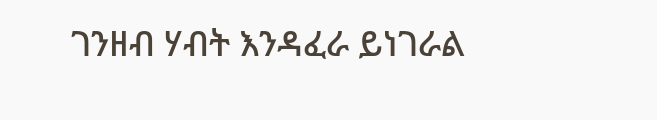ገንዘብ ሃብት እንዳፈራ ይነገራል